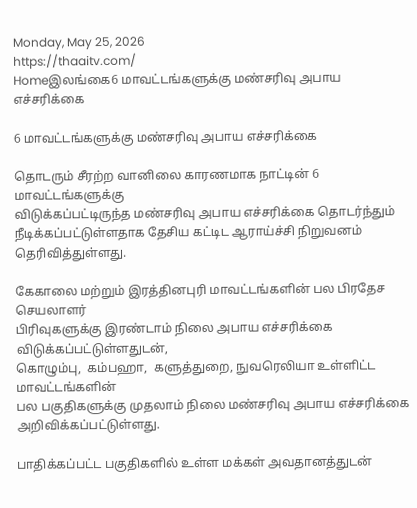Monday, May 25, 2026
https://thaaitv.com/
Homeஇலங்கை6 மாவட்டங்களுக்கு மண்சரிவு அபாய எச்சரிக்கை

6 மாவட்டங்களுக்கு மண்சரிவு அபாய எச்சரிக்கை

தொடரும் சீரற்ற வானிலை காரணமாக நாட்டின் 6 மாவட்டங்களுக்கு
விடுக்கப்பட்டிருந்த மண்சரிவு அபாய எச்சரிக்கை தொடர்ந்தும்
நீடிக்கப்பட்டுள்ளதாக தேசிய கட்டிட ஆராய்ச்சி நிறுவனம் தெரிவித்துள்ளது.

கேகாலை மற்றும் இரத்தினபுரி மாவட்டங்களின் பல பிரதேச செயலாளர்
பிரிவுகளுக்கு இரண்டாம் நிலை அபாய எச்சரிக்கை விடுக்கப்பட்டுள்ளதுடன்,
கொழும்பு,  கம்பஹா,  களுத்துறை, நுவரெலியா உள்ளிட்ட மாவட்டங்களின்
பல பகுதிகளுக்கு முதலாம் நிலை மண்சரிவு அபாய எச்சரிக்கை
அறிவிக்கப்பட்டுள்ளது.

பாதிக்கப்பட்ட பகுதிகளில் உள்ள மக்கள் அவதானத்துடன்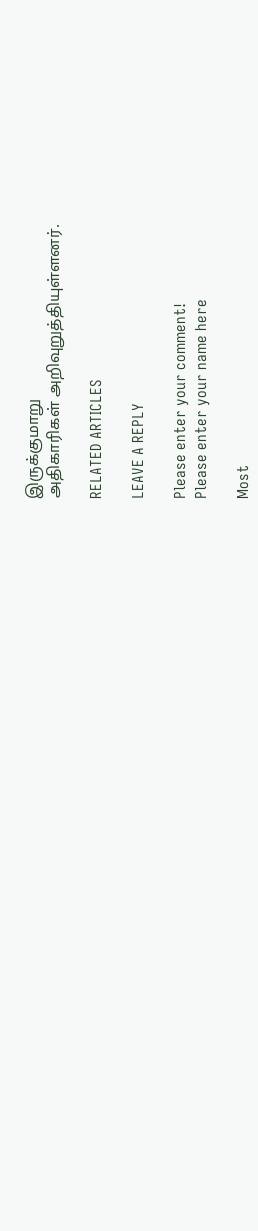இருக்குமாறு
அதிகாரிகள் அறிவுறுத்தியுள்ளனர்.

RELATED ARTICLES

LEAVE A REPLY

Please enter your comment!
Please enter your name here

Most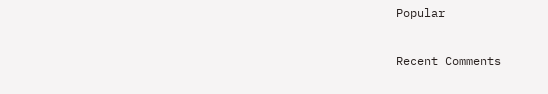Popular

Recent Comments